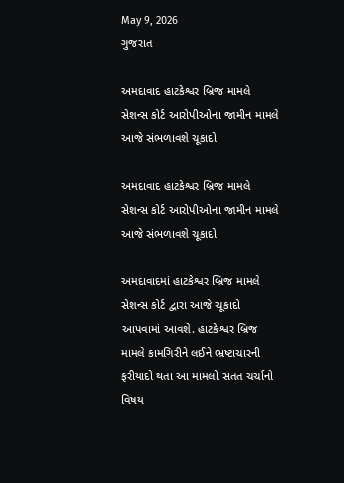May 9, 2026
ગુજરાત

અમદાવાદ હાટકેશ્વર બ્રિજ મામલે સેશન્સ કોર્ટ આરોપીઓના જામીન મામલે આજે સંભળાવશે ચૂકાદો

અમદાવાદ હાટકેશ્વર બ્રિજ મામલે સેશન્સ કોર્ટ આરોપીઓના જામીન મામલે આજે સંભળાવશે ચૂકાદો

અમદાવાદમાં હાટકેશ્વર બ્રિજ મામલે સેશન્સ કોર્ટ દ્વારા આજે ચૂકાદો આપવામાં આવશે. હાટકેશ્વર બ્રિજ મામલે કામગિરીને લઈને ભ્રષ્ટાચારની ફરીયાદો થતા આ મામલો સતત ચર્ચાનો વિષય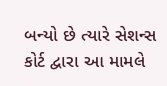બન્યો છે ત્યારે સેશન્સ કોર્ટ દ્વારા આ મામલે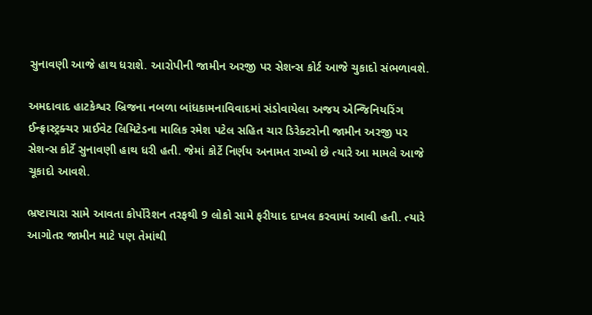સુનાવણી આજે હાથ ધરાશે. આરોપીની જામીન અરજી પર સેશન્સ કોર્ટ આજે ચુકાદો સંભળાવશે.

અમદાવાદ હાટકેશ્વર બ્રિજના નબળા બાંધકામનાવિવાદમાં સંડોવાયેલા અજય એન્જિનિયરિંગ ઈન્ફ્રાસ્ટ્રક્ચર પ્રાઈવેટ લિમિટેડના માલિક રમેશ પટેલ સહિત ચાર ડિરેક્ટરોની જામીન અરજી પર સેશન્સ કોર્ટે સુનાવણી હાથ ધરી હતી. જેમાં કોર્ટે નિર્ણય અનામત રાખ્યો છે ત્યારે આ મામલે આજે ચૂકાદો આવશે.

ભ્રષ્ટાચારા સામે આવતા કોર્પોરેશન તરફથી 9 લોકો સામે ફરીયાદ દાખલ કરવામાં આવી હતી. ત્યારે આગોતર જામીન માટે પણ તેમાંથી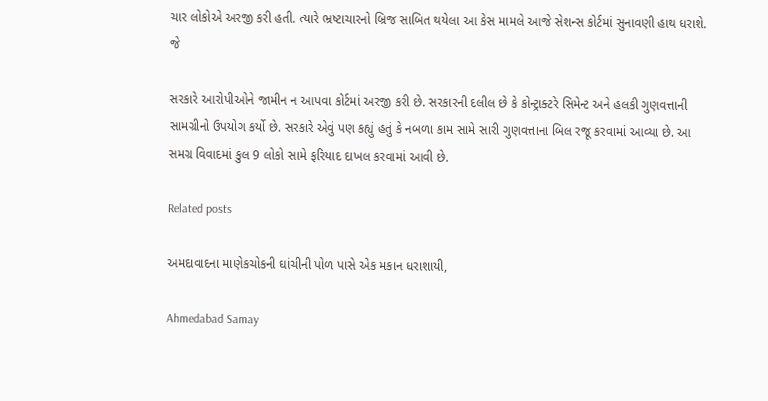ચાર લોકોએ અરજી કરી હતી. ત્યારે ભ્રષ્ટાચારનો બ્રિજ સાબિત થયેલા આ કેસ મામલે આજે સેશન્સ કોર્ટમાં સુનાવણી હાથ ધરાશે. જે

સરકારે આરોપીઓને જામીન ન આપવા કોર્ટમાં અરજી કરી છે. સરકારની દલીલ છે કે કોન્ટ્રાક્ટરે સિમેન્ટ અને હલકી ગુણવત્તાની સામગ્રીનો ઉપયોગ કર્યો છે. સરકારે એવું પણ કહ્યું હતું કે નબળા કામ સામે સારી ગુણવત્તાના બિલ રજૂ કરવામાં આવ્યા છે. આ સમગ્ર વિવાદમાં કુલ 9 લોકો સામે ફરિયાદ દાખલ કરવામાં આવી છે.

Related posts

અમદાવાદના માણેકચોકની ઘાંચીની પોળ પાસે એક મકાન ધરાશાયી,

Ahmedabad Samay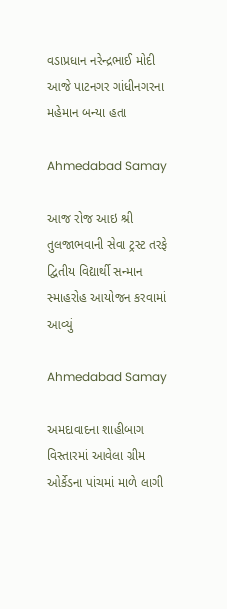વડાપ્રધાન નરેન્દ્રભાઈ મોદી આજે પાટનગર ગાંધીનગરના મહેમાન બન્યા હતા

Ahmedabad Samay

આજ રોજ આઇ શ્રી તુલજાભવાની સેવા ટ્રસ્ટ તરફે દ્વિતીય વિદ્યાર્થી સન્માન સ્માહરોહ આયોજન કરવામાં આવ્યું

Ahmedabad Samay

અમદાવાદના શાહીબાગ વિસ્તારમાં આવેલા ગ્રીમ ઓર્કેડના પાંચમાં માળે લાગી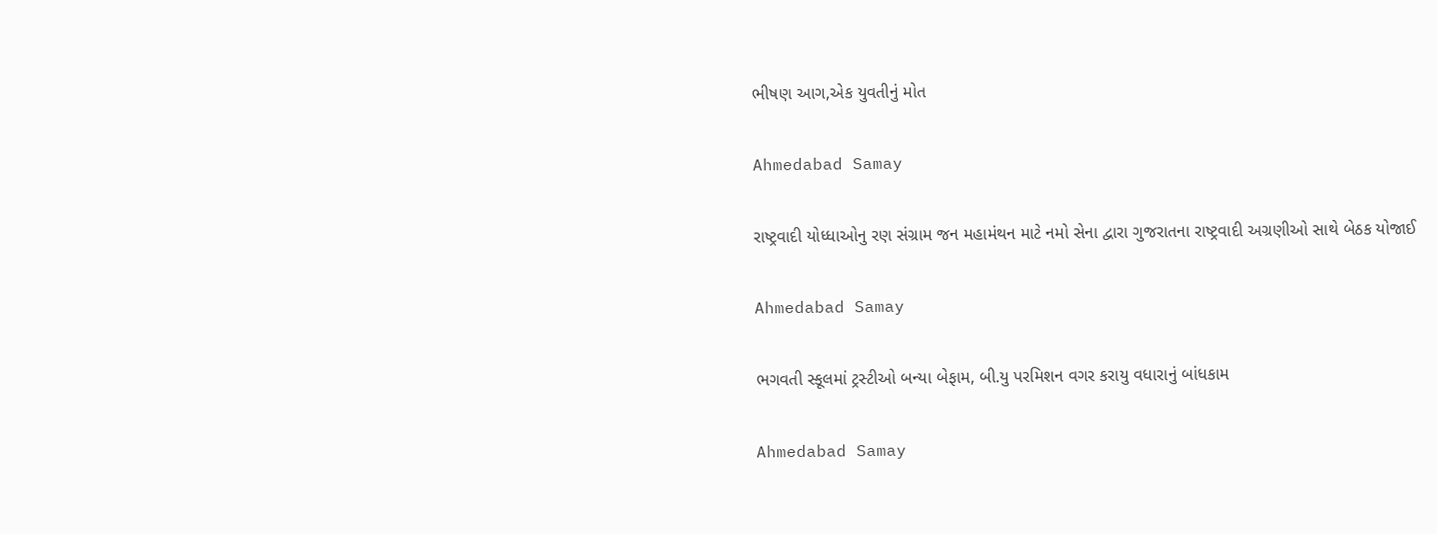ભીષણ આગ,એક યુવતીનું મોત

Ahmedabad Samay

રાષ્ટ્રવાદી યોધ્ધાઓનુ રણ સંગ્રામ જન મહામંથન માટે નમો સેના દ્વારા ગુજરાતના રાષ્ટ્રવાદી અગ્રણીઓ‌ સાથે બેઠક યોજાઈ

Ahmedabad Samay

ભગવતી સ્કૂલમાં ટ્રસ્ટીઓ બન્યા બેફામ, બી.યુ પરમિશન વગર કરાયુ વધારાનું બાંધકામ

Ahmedabad Samay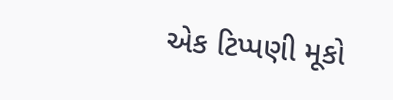એક ટિપ્પણી મૂકો